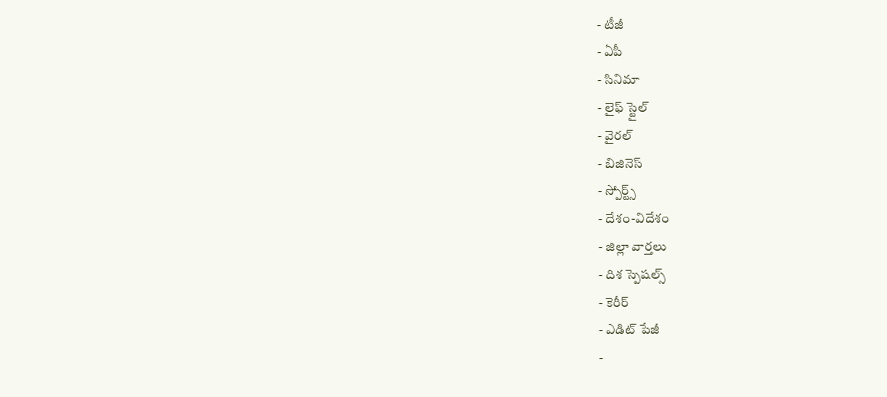- టీజీ
- ఏపీ
- సినిమా
- లైఫ్ స్టైల్
- వైరల్
- బిజినెస్
- స్పోర్ట్స్
- దేశం-విదేశం
- జిల్లా వార్తలు
- దిశ స్పెషల్స్
- కెరీర్
- ఎడిట్ పేజీ
-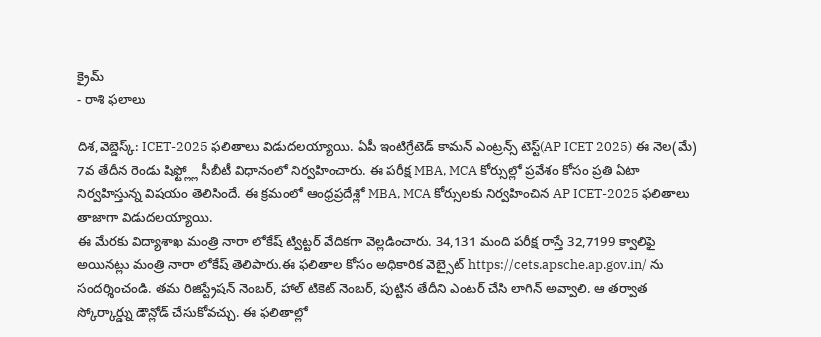క్రైమ్
- రాశి ఫలాలు

దిశ,వెబ్డెస్క్: ICET-2025 ఫలితాలు విడుదలయ్యాయి. ఏపీ ఇంటిగ్రేటెడ్ కామన్ ఎంట్రన్స్ టెస్ట్(AP ICET 2025) ఈ నెల(మే) 7వ తేదీన రెండు షిఫ్ట్ల్లో సీబీటీ విధానంలో నిర్వహించారు. ఈ పరీక్ష MBA, MCA కోర్సుల్లో ప్రవేశం కోసం ప్రతి ఏటా నిర్వహిస్తున్న విషయం తెలిసిందే. ఈ క్రమంలో ఆంధ్రప్రదేశ్లో MBA, MCA కోర్సులకు నిర్వహించిన AP ICET-2025 ఫలితాలు తాజాగా విడుదలయ్యాయి.
ఈ మేరకు విద్యాశాఖ మంత్రి నారా లోకేష్ ట్విట్టర్ వేదికగా వెల్లడించారు. 34,131 మంది పరీక్ష రాస్తే 32,7199 క్వాలిఫై అయినట్లు మంత్రి నారా లోకేష్ తెలిపారు.ఈ ఫలితాల కోసం అధికారిక వెబ్సైట్ https://cets.apsche.ap.gov.in/ ను సందర్శించండి. తమ రిజిస్ట్రేషన్ నెంబర్, హాల్ టికెట్ నెంబర్, పుట్టిన తేదీని ఎంటర్ చేసి లాగిన్ అవ్వాలి. ఆ తర్వాత స్కోర్కార్డ్ను డౌన్లోడ్ చేసుకోవచ్చు. ఈ ఫలితాల్లో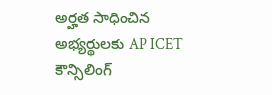అర్హత సాధించిన అభ్యర్థులకు AP ICET కౌన్సిలింగ్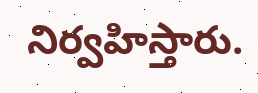నిర్వహిస్తారు.